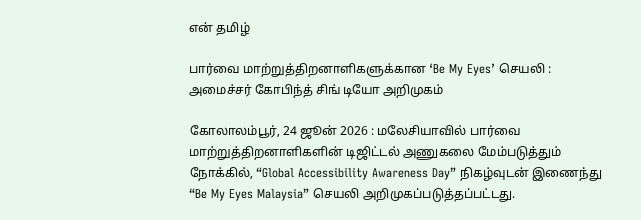என் தமிழ்

பார்வை மாற்றுத்திறனாளிகளுக்கான ‘Be My Eyes’ செயலி : அமைச்சர் கோபிந்த் சிங் டியோ அறிமுகம்

கோலாலம்பூர், 24 ஜூன் 2026 : மலேசியாவில் பார்வை மாற்றுத்திறனாளிகளின் டிஜிட்டல் அணுகலை மேம்படுத்தும் நோக்கில், “Global Accessibility Awareness Day” நிகழ்வுடன் இணைந்து “Be My Eyes Malaysia” செயலி அறிமுகப்படுத்தப்பட்டது.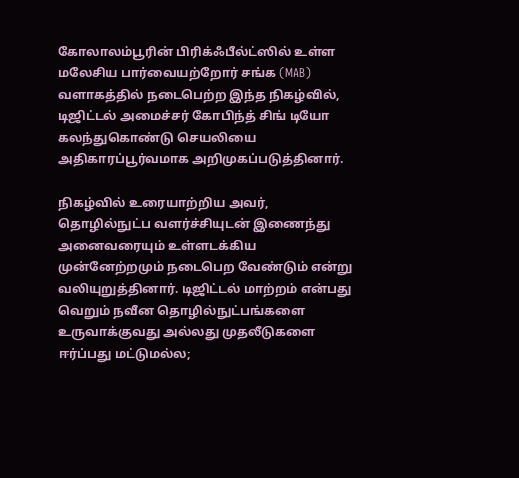கோலாலம்பூரின் பிரிக்ஃபீல்ட்ஸில் உள்ள மலேசிய பார்வையற்றோர் சங்க (MAB) வளாகத்தில் நடைபெற்ற இந்த நிகழ்வில், டிஜிட்டல் அமைச்சர் கோபிந்த் சிங் டியோ கலந்துகொண்டு செயலியை அதிகாரப்பூர்வமாக அறிமுகப்படுத்தினார்.

நிகழ்வில் உரையாற்றிய அவர், தொழில்நுட்ப வளர்ச்சியுடன் இணைந்து அனைவரையும் உள்ளடக்கிய முன்னேற்றமும் நடைபெற வேண்டும் என்று வலியுறுத்தினார். டிஜிட்டல் மாற்றம் என்பது வெறும் நவீன தொழில்நுட்பங்களை உருவாக்குவது அல்லது முதலீடுகளை ஈர்ப்பது மட்டுமல்ல;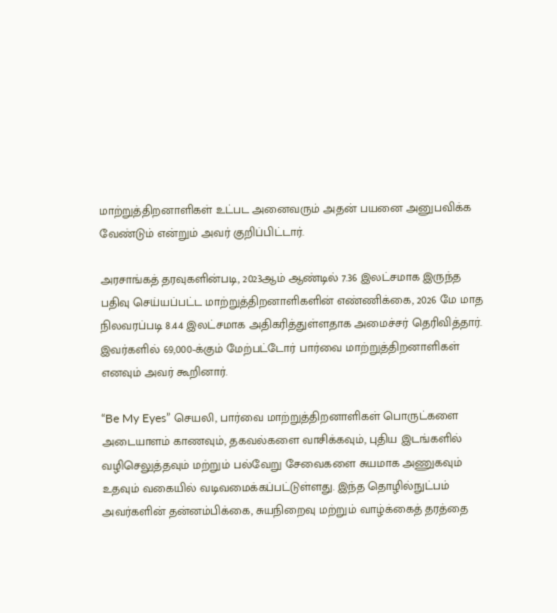மாற்றுத்திறனாளிகள் உட்பட அனைவரும் அதன் பயனை அனுபவிக்க வேண்டும் என்றும் அவர் குறிப்பிட்டார்.

அரசாங்கத் தரவுகளின்படி, 2023ஆம் ஆண்டில் 7.36 இலட்சமாக இருந்த பதிவு செய்யப்பட்ட மாற்றுத்திறனாளிகளின் எண்ணிக்கை, 2026 மே மாத நிலவரப்படி 8.44 இலட்சமாக அதிகரித்துள்ளதாக அமைச்சர் தெரிவித்தார். இவர்களில் 69,000-க்கும் மேற்பட்டோர் பார்வை மாற்றுத்திறனாளிகள் எனவும் அவர் கூறினார்.

“Be My Eyes” செயலி, பார்வை மாற்றுத்திறனாளிகள் பொருட்களை அடையாளம் காணவும், தகவல்களை வாசிக்கவும், புதிய இடங்களில் வழிசெலுத்தவும் மற்றும் பல்வேறு சேவைகளை சுயமாக அணுகவும் உதவும் வகையில் வடிவமைக்கப்பட்டுள்ளது. இந்த தொழில்நுட்பம் அவர்களின் தன்னம்பிக்கை, சுயநிறைவு மற்றும் வாழ்க்கைத் தரத்தை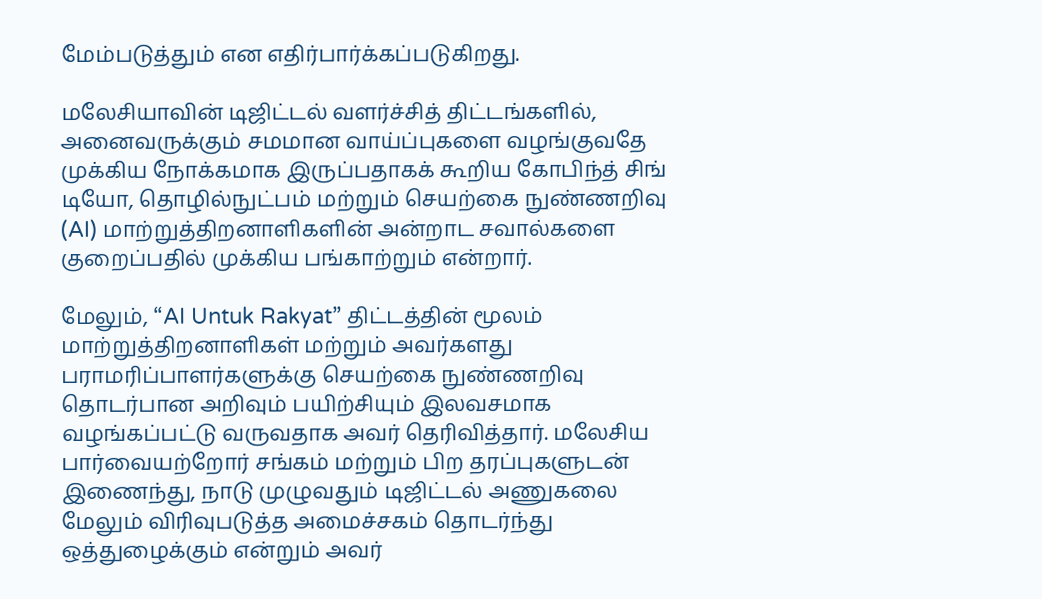மேம்படுத்தும் என எதிர்பார்க்கப்படுகிறது.

மலேசியாவின் டிஜிட்டல் வளர்ச்சித் திட்டங்களில், அனைவருக்கும் சமமான வாய்ப்புகளை வழங்குவதே முக்கிய நோக்கமாக இருப்பதாகக் கூறிய கோபிந்த் சிங் டியோ, தொழில்நுட்பம் மற்றும் செயற்கை நுண்ணறிவு (AI) மாற்றுத்திறனாளிகளின் அன்றாட சவால்களை குறைப்பதில் முக்கிய பங்காற்றும் என்றார்.

மேலும், “AI Untuk Rakyat” திட்டத்தின் மூலம் மாற்றுத்திறனாளிகள் மற்றும் அவர்களது பராமரிப்பாளர்களுக்கு செயற்கை நுண்ணறிவு தொடர்பான அறிவும் பயிற்சியும் இலவசமாக வழங்கப்பட்டு வருவதாக அவர் தெரிவித்தார். மலேசிய பார்வையற்றோர் சங்கம் மற்றும் பிற தரப்புகளுடன் இணைந்து, நாடு முழுவதும் டிஜிட்டல் அணுகலை மேலும் விரிவுபடுத்த அமைச்சகம் தொடர்ந்து ஒத்துழைக்கும் என்றும் அவர்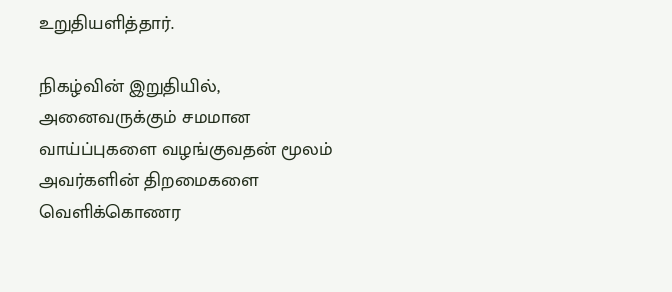உறுதியளித்தார்.

நிகழ்வின் இறுதியில், அனைவருக்கும் சமமான வாய்ப்புகளை வழங்குவதன் மூலம் அவர்களின் திறமைகளை வெளிக்கொணர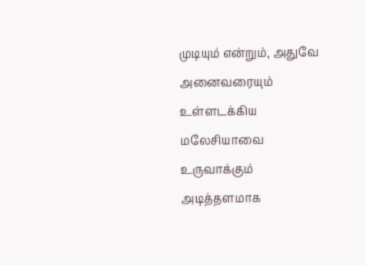முடியும் என்றும், அதுவே அனைவரையும் உள்ளடக்கிய மலேசியாவை உருவாக்கும் அடித்தளமாக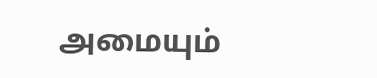அமையும்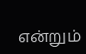என்றும்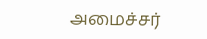அமைச்சர்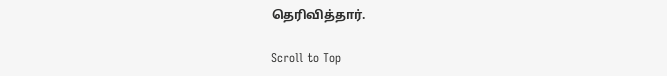தெரிவித்தார்.

Scroll to Top